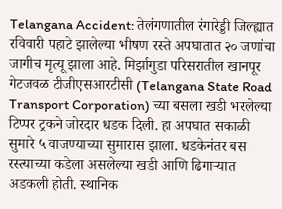Telangana Accident: तेलंगणातील रंगारेड्डी जिल्ह्यात रविवारी पहाटे झालेल्या भीषण रस्ते अपघातात २० जणांचा जागीच मृत्यू झाला आहे. मिर्झागुडा परिसरातील खानपूर गेटजवळ टीजीएसआरटीसी (Telangana State Road Transport Corporation) च्या बसला खडी भरलेल्या टिप्पर ट्रकने जोरदार धडक दिली. हा अपघात सकाळी सुमारे ५ वाजण्याच्या सुमारास झाला. धडकेनंतर बस रस्त्याच्या कडेला असलेल्या खडी आणि ढिगाऱ्यात अडकली होती. स्थानिक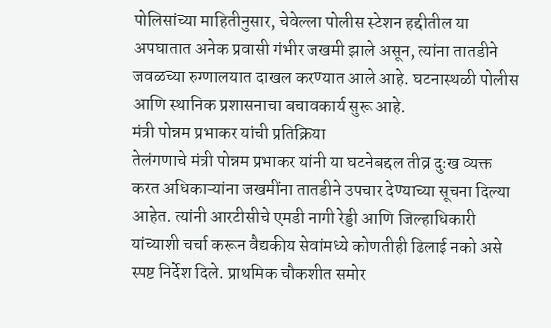पोलिसांच्या माहितीनुसार, चेवेल्ला पोलीस स्टेशन हद्दीतील या अपघातात अनेक प्रवासी गंभीर जखमी झाले असून, त्यांना तातडीने जवळच्या रुग्णालयात दाखल करण्यात आले आहे. घटनास्थळी पोलीस आणि स्थानिक प्रशासनाचा बचावकार्य सुरू आहे.
मंत्री पोन्नम प्रभाकर यांची प्रतिक्रिया
तेलंगणाचे मंत्री पोन्नम प्रभाकर यांनी या घटनेबद्दल तीव्र दुःख व्यक्त करत अधिकाऱ्यांना जखमींना तातडीने उपचार देण्याच्या सूचना दिल्या आहेत. त्यांनी आरटीसीचे एमडी नागी रेड्डी आणि जिल्हाधिकारी यांच्याशी चर्चा करून वैद्यकीय सेवांमध्ये कोणतीही ढिलाई नको असे स्पष्ट निर्देश दिले. प्राथमिक चौकशीत समोर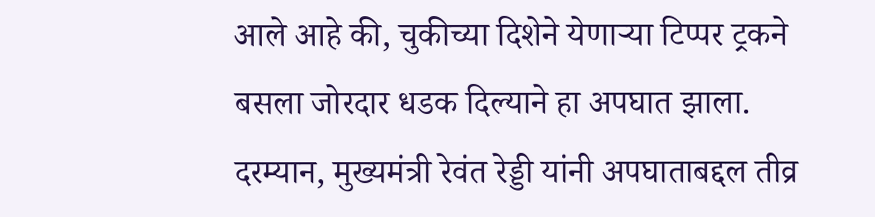आले आहे की, चुकीच्या दिशेने येणाऱ्या टिप्पर ट्रकने बसला जोरदार धडक दिल्याने हा अपघात झाला.
दरम्यान, मुख्यमंत्री रेवंत रेड्डी यांनी अपघाताबद्दल तीव्र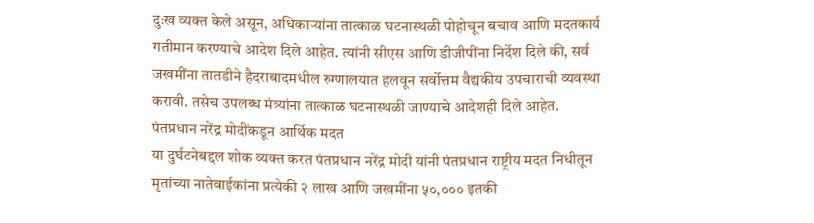दुःख व्यक्त केले असून, अधिकाऱ्यांना तात्काळ घटनास्थळी पोहोचून बचाव आणि मदतकार्य गतीमान करण्याचे आदेश दिले आहेत. त्यांनी सीएस आणि डीजीपींना निर्देश दिले की, सर्व जखमींना तातडीने हैदराबादमधील रुग्णालयात हलवून सर्वोत्तम वैद्यकीय उपचाराची व्यवस्था करावी. तसेच उपलब्ध मंत्र्यांना तात्काळ घटनास्थळी जाण्याचे आदेशही दिले आहेत.
पंतप्रधान नरेंद्र मोदींकडून आर्थिक मदत
या दुर्घटनेबद्दल शोक व्यक्त करत पंतप्रधान नरेंद्र मोदी यांनी पंतप्रधान राष्ट्रीय मदत निधीतून मृतांच्या नातेवाईकांना प्रत्येकी २ लाख आणि जखमींना ५०,००० इतकी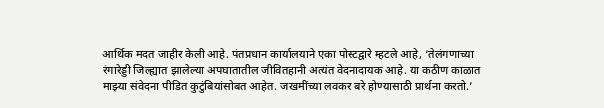आर्थिक मदत जाहीर केली आहे. पंतप्रधान कार्यालयाने एका पोस्टद्वारे म्हटले आहे, ‘तेलंगणाच्या रंगारेड्डी जिल्ह्यात झालेल्या अपघातातील जीवितहानी अत्यंत वेदनादायक आहे. या कठीण काळात माझ्या संवेदना पीडित कुटुंबियांसोबत आहेत. जखमींच्या लवकर बरे होण्यासाठी प्रार्थना करतो.’